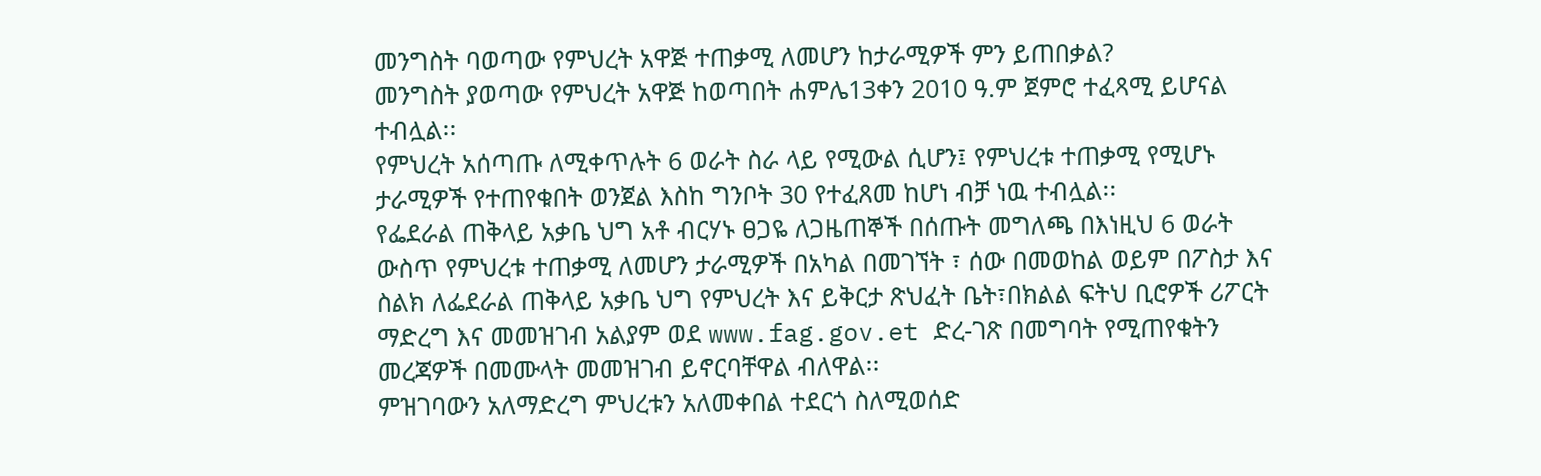መንግስት ባወጣው የምህረት አዋጅ ተጠቃሚ ለመሆን ከታራሚዎች ምን ይጠበቃል?
መንግስት ያወጣው የምህረት አዋጅ ከወጣበት ሐምሌ13ቀን 2010 ዓ.ም ጀምሮ ተፈጻሚ ይሆናል ተብሏል፡፡
የምህረት አሰጣጡ ለሚቀጥሉት 6 ወራት ስራ ላይ የሚውል ሲሆን፤ የምህረቱ ተጠቃሚ የሚሆኑ ታራሚዎች የተጠየቁበት ወንጀል እስከ ግንቦት 30 የተፈጸመ ከሆነ ብቻ ነዉ ተብሏል፡፡
የፌደራል ጠቅላይ አቃቤ ህግ አቶ ብርሃኑ ፀጋዬ ለጋዜጠኞች በሰጡት መግለጫ በእነዚህ 6 ወራት ውስጥ የምህረቱ ተጠቃሚ ለመሆን ታራሚዎች በአካል በመገኘት ፣ ሰው በመወከል ወይም በፖስታ እና ስልክ ለፌደራል ጠቅላይ አቃቤ ህግ የምህረት እና ይቅርታ ጽህፈት ቤት፣በክልል ፍትህ ቢሮዎች ሪፖርት ማድረግ እና መመዝገብ አልያም ወደ www.fag.gov.et ድረ-ገጽ በመግባት የሚጠየቁትን መረጃዎች በመሙላት መመዝገብ ይኖርባቸዋል ብለዋል፡፡
ምዝገባውን አለማድረግ ምህረቱን አለመቀበል ተደርጎ ስለሚወሰድ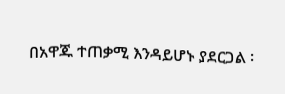በአዋጁ ተጠቃሚ እንዳይሆኑ ያደርጋል ፡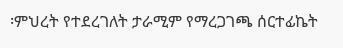፡ምህረት የተደረገለት ታራሚም የማረጋገጫ ሰርተፊኬት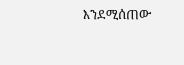እንደሚሰጠው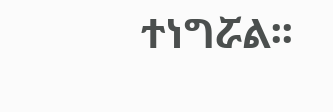ተነግሯል፡፡